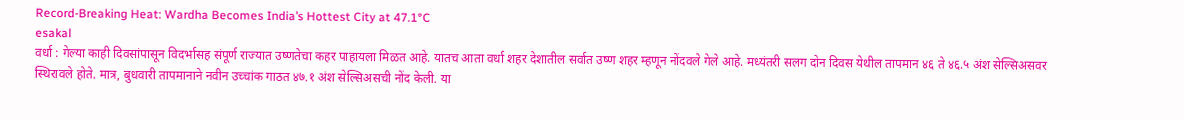Record-Breaking Heat: Wardha Becomes India’s Hottest City at 47.1°C
esakal
वर्धा : गेल्या काही दिवसांपासून विदर्भासह संपूर्ण राज्यात उष्णतेचा कहर पाहायला मिळत आहे. यातच आता वर्धा शहर देशातील सर्वात उष्ण शहर म्हणून नोंदवले गेले आहे. मध्यंतरी सलग दोन दिवस येथील तापमान ४६ ते ४६.५ अंश सेल्सिअसवर स्थिरावले होते. मात्र, बुधवारी तापमानाने नवीन उच्चांक गाठत ४७.१ अंश सेल्सिअसची नोंद केली. या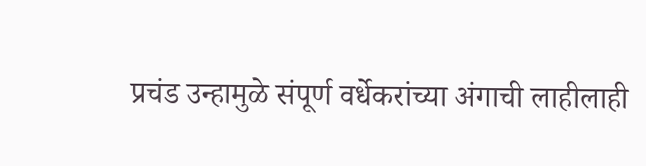प्रचंड उन्हामुळे संपूर्ण वर्धेकरांच्या अंगाची लाहीलाही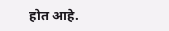होत आहे.